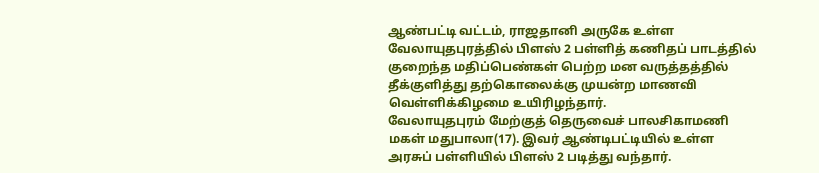ஆண்பட்டி வட்டம், ராஜதானி அருகே உள்ள வேலாயுதபுரத்தில் பிளஸ் 2 பள்ளித் கணிதப் பாடத்தில் குறைந்த மதிப்பெண்கள் பெற்ற மன வருத்தத்தில் தீக்குளித்து தற்கொலைக்கு முயன்ற மாணவி வெள்ளிக்கிழமை உயிரிழந்தார்.
வேலாயுதபுரம் மேற்குத் தெருவைச் பாலசிகாமணி மகள் மதுபாலா(17). இவர் ஆண்டிபட்டியில் உள்ள அரசுப் பள்ளியில் பிளஸ் 2 படித்து வந்தார்.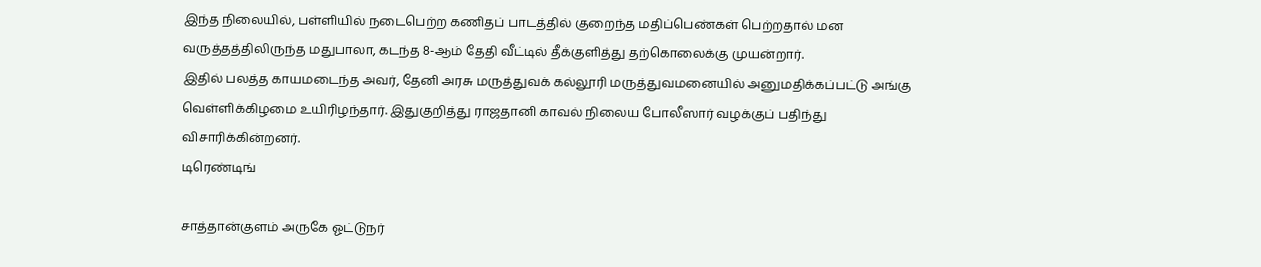இந்த நிலையில், பள்ளியில் நடைபெற்ற கணிதப் பாடத்தில் குறைந்த மதிப்பெண்கள் பெற்றதால் மன வருத்தத்திலிருந்த மதுபாலா, கடந்த 8-ஆம் தேதி வீட்டில் தீக்குளித்து தற்கொலைக்கு முயன்றார்.
இதில் பலத்த காயமடைந்த அவர், தேனி அரசு மருத்துவக் கல்லூரி மருத்துவமனையில் அனுமதிக்கப்பட்டு அங்கு வெள்ளிக்கிழமை உயிரிழந்தார். இதுகுறித்து ராஜதானி காவல் நிலைய போலீஸார் வழக்குப் பதிந்து விசாரிக்கின்றனர்.
டிரெண்டிங்

சாத்தான்குளம் அருகே ஓட்டுநர்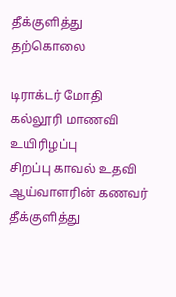தீக்குளித்து தற்கொலை

டிராக்டர் மோதி கல்லூரி மாணவி உயிரிழப்பு
சிறப்பு காவல் உதவி ஆய்வாளரின் கணவர் தீக்குளித்து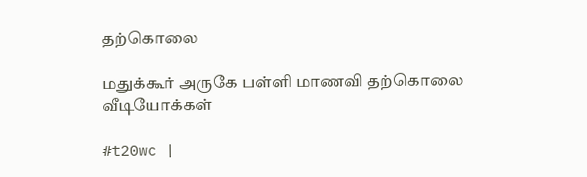தற்கொலை

மதுக்கூர் அருகே பள்ளி மாணவி தற்கொலை
வீடியோக்கள்

#t20wc |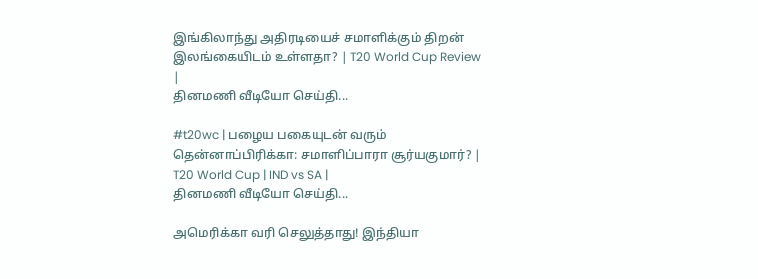இங்கிலாந்து அதிரடியைச் சமாளிக்கும் திறன் இலங்கையிடம் உள்ளதா? | T20 World Cup Review |
தினமணி வீடியோ செய்தி...

#t20wc | பழைய பகையுடன் வரும் தென்னாப்பிரிக்கா: சமாளிப்பாரா சூர்யகுமார்? | T20 World Cup | IND vs SA |
தினமணி வீடியோ செய்தி...

அமெரிக்கா வரி செலுத்தாது! இந்தியா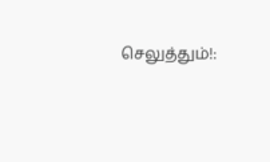செலுத்தும்!: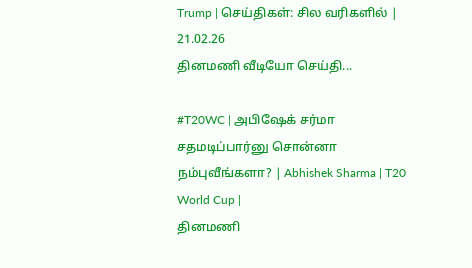Trump | செய்திகள்: சில வரிகளில் | 21.02.26
தினமணி வீடியோ செய்தி...

#T20WC | அபிஷேக் சர்மா சதமடிப்பார்னு சொன்னா நம்புவீங்களா? | Abhishek Sharma | T20 World Cup |
தினமணி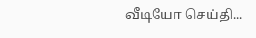வீடியோ செய்தி...